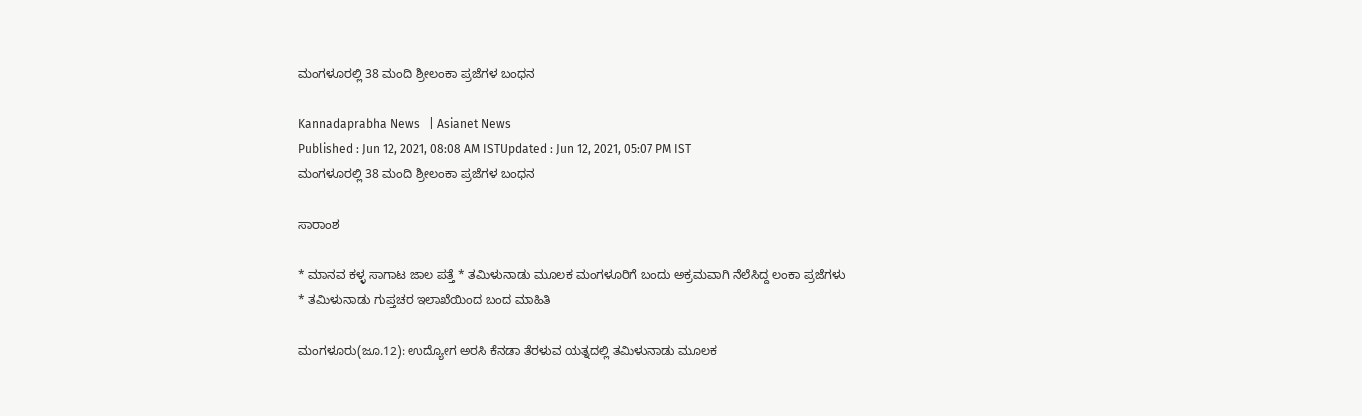ಮಂಗಳೂರಲ್ಲಿ 38 ಮಂದಿ ಶ್ರೀಲಂಕಾ ಪ್ರಜೆಗಳ ಬಂಧನ

Kannadaprabha News   | Asianet News
Published : Jun 12, 2021, 08:08 AM ISTUpdated : Jun 12, 2021, 05:07 PM IST
ಮಂಗಳೂರಲ್ಲಿ 38 ಮಂದಿ ಶ್ರೀಲಂಕಾ ಪ್ರಜೆಗಳ ಬಂಧನ

ಸಾರಾಂಶ

* ಮಾನವ ಕಳ್ಳ ಸಾಗಾಟ ಜಾಲ ಪತ್ತೆ * ತಮಿಳುನಾಡು ಮೂಲಕ ಮಂಗಳೂರಿಗೆ ಬಂದು ಅಕ್ರಮವಾಗಿ ನೆಲೆಸಿದ್ದ ಲಂಕಾ ಪ್ರಜೆಗಳು * ತಮಿಳುನಾಡು ಗುಪ್ತಚರ ಇಲಾಖೆಯಿಂದ ಬಂದ ಮಾಹಿತಿ

ಮಂಗಳೂರು(ಜೂ.12): ಉದ್ಯೋಗ ಅರಸಿ ಕೆನಡಾ ತೆರಳುವ ಯತ್ನದಲ್ಲಿ ತಮಿಳುನಾಡು ಮೂಲಕ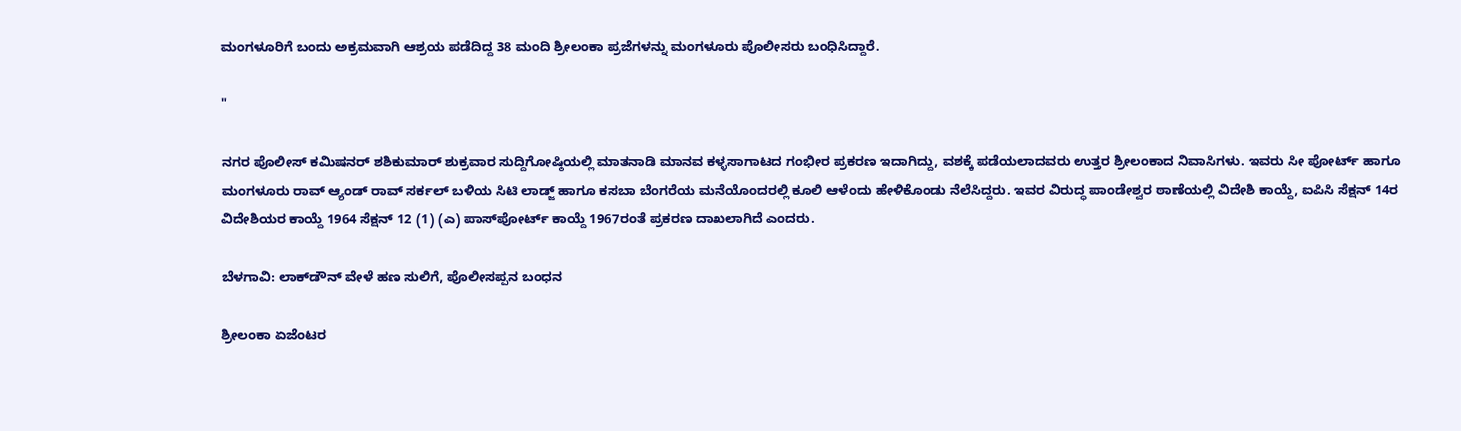ಮಂಗಳೂರಿಗೆ ಬಂದು ಅಕ್ರಮವಾಗಿ ಆಶ್ರಯ ಪಡೆದಿದ್ದ 38 ಮಂದಿ ಶ್ರೀಲಂಕಾ ಪ್ರಜೆಗಳನ್ನು ಮಂಗಳೂರು ಪೊಲೀಸರು ಬಂಧಿಸಿದ್ದಾರೆ.

"

ನಗರ ಪೊಲೀಸ್‌ ಕಮಿಷನರ್‌ ಶಶಿಕುಮಾರ್‌ ಶುಕ್ರವಾರ ಸುದ್ದಿಗೋಷ್ಠಿಯಲ್ಲಿ ಮಾತನಾಡಿ ಮಾನವ ಕಳ್ಳಸಾಗಾಟದ ಗಂಭೀರ ಪ್ರಕರಣ ಇದಾಗಿದ್ದು, ವಶಕ್ಕೆ ಪಡೆಯಲಾದವರು ಉತ್ತರ ಶ್ರೀಲಂಕಾದ ನಿವಾಸಿಗಳು. ಇವರು ಸೀ ಪೋರ್ಟ್‌ ಹಾಗೂ ಮಂಗಳೂರು ರಾವ್‌ ಆ್ಯಂಡ್‌ ರಾವ್‌ ಸರ್ಕಲ್‌ ಬಳಿಯ ಸಿಟಿ ಲಾಡ್ಜ್‌ ಹಾಗೂ ಕಸಬಾ ಬೆಂಗರೆಯ ಮನೆಯೊಂದರಲ್ಲಿ ಕೂಲಿ ಆಳೆಂದು ಹೇಳಿಕೊಂಡು ನೆಲೆಸಿದ್ದರು. ಇವರ ವಿರುದ್ಧ ಪಾಂಡೇಶ್ವರ ಠಾಣೆಯಲ್ಲಿ ವಿದೇಶಿ ಕಾಯ್ದೆ, ಐಪಿಸಿ ಸೆಕ್ಷನ್‌ 14ರ ವಿದೇಶಿಯರ ಕಾಯ್ದೆ 1964 ಸೆಕ್ಷನ್‌ 12 (1) (ಎ) ಪಾಸ್‌ಪೋರ್ಟ್‌ ಕಾಯ್ದೆ 1967ರಂತೆ ಪ್ರಕರಣ ದಾಖಲಾಗಿದೆ ಎಂದರು.

ಬೆಳಗಾವಿ: ಲಾಕ್‌ಡೌನ್ ವೇಳೆ ಹಣ ಸುಲಿಗೆ, ಪೊಲೀಸಪ್ಪನ ಬಂಧನ

ಶ್ರೀಲಂಕಾ ಏಜೆಂಟರ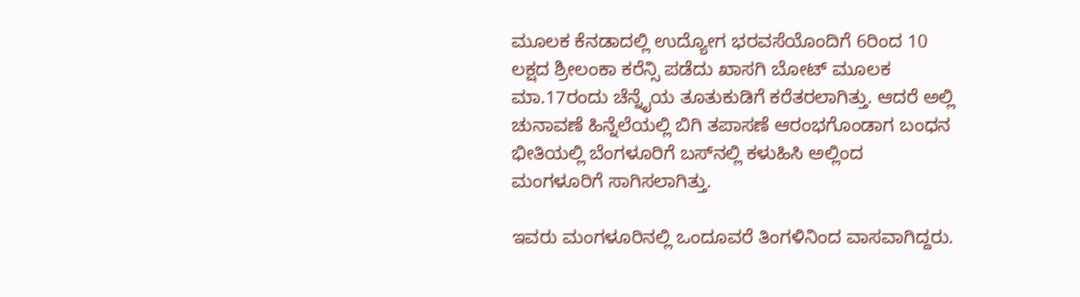ಮೂಲಕ ಕೆನಡಾದಲ್ಲಿ ಉದ್ಯೋಗ ಭರವಸೆಯೊಂದಿಗೆ 6ರಿಂದ 10 ಲಕ್ಷದ ಶ್ರೀಲಂಕಾ ಕರೆನ್ಸಿ ಪಡೆದು ಖಾಸಗಿ ಬೋಟ್‌ ಮೂಲಕ ಮಾ.17ರಂದು ಚೆನ್ನೈಯ ತೂತುಕುಡಿಗೆ ಕರೆತರಲಾಗಿತ್ತು. ಆದರೆ ಅಲ್ಲಿ ಚುನಾವಣೆ ಹಿನ್ನೆಲೆಯಲ್ಲಿ ಬಿಗಿ ತಪಾಸಣೆ ಆರಂಭಗೊಂಡಾಗ ಬಂಧನ ಭೀತಿಯಲ್ಲಿ ಬೆಂಗಳೂರಿಗೆ ಬಸ್‌ನಲ್ಲಿ ಕಳುಹಿಸಿ ಅಲ್ಲಿಂದ ಮಂಗಳೂರಿಗೆ ಸಾಗಿಸಲಾಗಿತ್ತು.

ಇವರು ಮಂಗಳೂರಿನಲ್ಲಿ ಒಂದೂವರೆ ತಿಂಗಳಿನಿಂದ ವಾಸವಾಗಿದ್ದರು.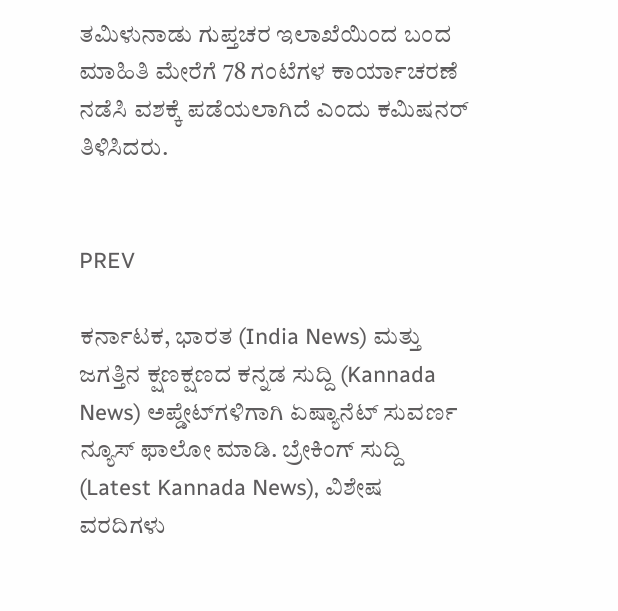ತಮಿಳುನಾಡು ಗುಪ್ತಚರ ಇಲಾಖೆಯಿಂದ ಬಂದ ಮಾಹಿತಿ ಮೇರೆಗೆ 78 ಗಂಟೆಗಳ ಕಾರ್ಯಾಚರಣೆ ನಡೆಸಿ ವಶಕ್ಕೆ ಪಡೆಯಲಾಗಿದೆ ಎಂದು ಕಮಿಷನರ್‌ ತಿಳಿಸಿದರು.


PREV

ಕರ್ನಾಟಕ, ಭಾರತ (India News) ಮತ್ತು ಜಗತ್ತಿನ ಕ್ಷಣಕ್ಷಣದ ಕನ್ನಡ ಸುದ್ದಿ (Kannada News) ಅಪ್ಡೇಟ್‌ಗಳಿಗಾಗಿ ಏಷ್ಯಾನೆಟ್ ಸುವರ್ಣ ನ್ಯೂಸ್‌ ಫಾಲೋ ಮಾಡಿ. ಬ್ರೇಕಿಂಗ್ ಸುದ್ದಿ (Latest Kannada News), ವಿಶೇಷ ವರದಿಗಳು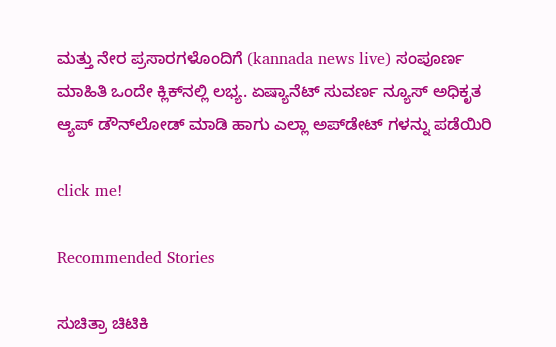ಮತ್ತು ನೇರ ಪ್ರಸಾರಗಳೊಂದಿಗೆ (kannada news live) ಸಂಪೂರ್ಣ ಮಾಹಿತಿ ಒಂದೇ ಕ್ಲಿಕ್‌ನಲ್ಲಿ ಲಭ್ಯ. ಏಷ್ಯಾನೆಟ್ ಸುವರ್ಣ ನ್ಯೂಸ್ ಅಧಿಕೃತ ಆ್ಯಪ್ ಡೌನ್‌ಲೋಡ್ ಮಾಡಿ ಹಾಗು ಎಲ್ಲಾ ಅಪ್‌ಡೇಟ್ ಗಳನ್ನು ಪಡೆಯಿರಿ

click me!

Recommended Stories

ಸುಚಿತ್ರಾ ಚಿಟಿಕಿ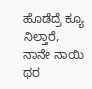ಹೊಡೆದ್ರೆ ಕ್ಯೂ ನಿಲ್ತಾರೆ, ನಾನೇ ನಾಯಿ ಥರ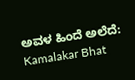ಅವಳ ಹಿಂದೆ ಅಲೆದೆ: Kamalakar Bhat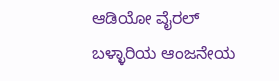ಆಡಿಯೋ ವೈರಲ್
ಬಳ್ಳಾರಿಯ ಆಂಜನೇಯ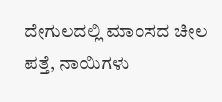ದೇಗುಲದಲ್ಲಿ ಮಾಂಸದ ಚೀಲ ಪತ್ತೆ, ನಾಯಿಗಳು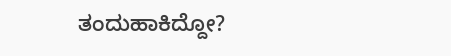ತಂದುಹಾಕಿದ್ದೋ?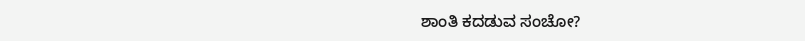ಶಾಂತಿ ಕದಡುವ ಸಂಚೋ?